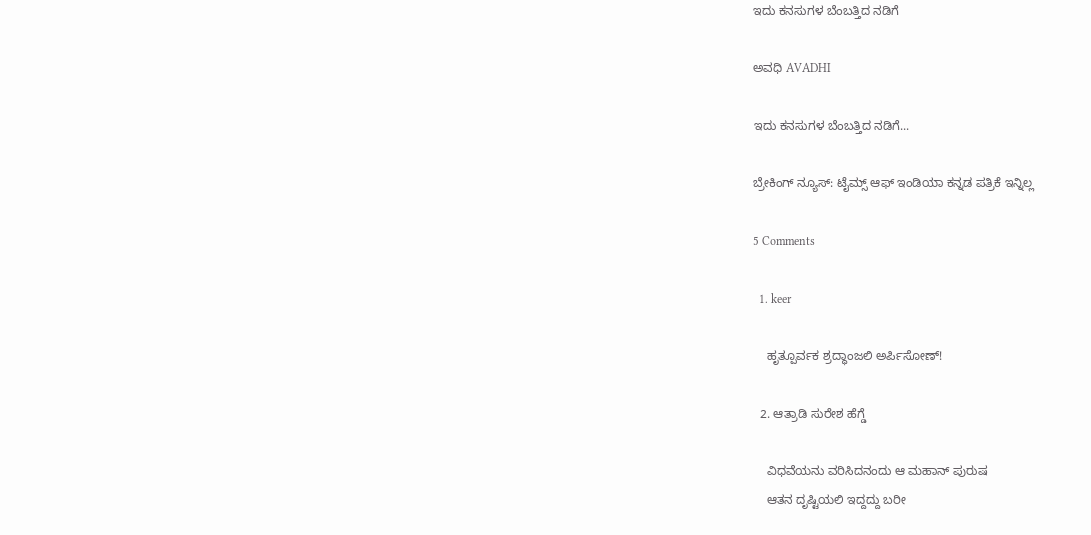ಇದು ಕನಸುಗಳ ಬೆಂಬತ್ತಿದ ನಡಿಗೆ‍

ಅವಧಿ AVADHI

ಇದು ಕನಸುಗಳ ಬೆಂಬತ್ತಿದ ನಡಿಗೆ...

ಬ್ರೇಕಿಂಗ್ ನ್ಯೂಸ್: ಟೈಮ್ಸ್ ಆಫ್ ಇಂಡಿಯಾ ಕನ್ನಡ ಪತ್ರಿಕೆ ಇನ್ನಿಲ್ಲ

5 Comments

  1. keer

    ಹೃತ್ಪೂರ್ವಕ ಶ್ರದ್ಧಾಂಜಲಿ ಅರ್ಪಿಸೋಣ್!

  2. ಆತ್ರಾಡಿ ಸುರೇಶ ಹೆಗ್ಡೆ

    ವಿಧವೆಯನು ವರಿಸಿದನಂದು ಆ ಮಹಾನ್ ಪುರುಷ
    ಆತನ ದೃಷ್ಟಿಯಲಿ ಇದ್ದದ್ದು ಬರೀ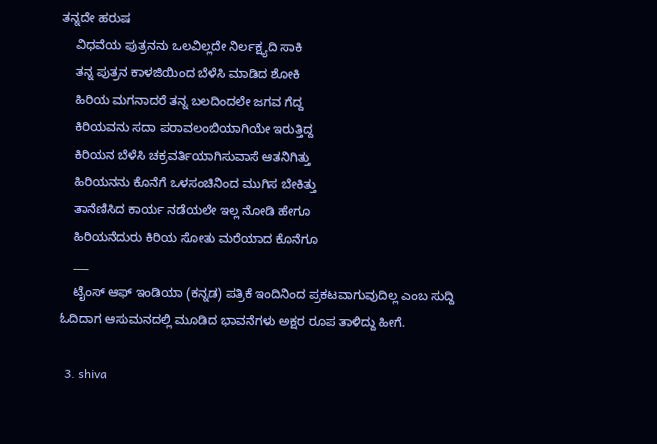ತನ್ನದೇ ಹರುಷ
    ವಿಧವೆಯ ಪುತ್ರನನು ಒಲವಿಲ್ಲದೇ ನಿರ್ಲಕ್ಷ್ಯದಿ ಸಾಕಿ
    ತನ್ನ ಪುತ್ರನ ಕಾಳಜಿಯಿಂದ ಬೆಳೆಸಿ ಮಾಡಿದ ಶೋಕಿ
    ಹಿರಿಯ ಮಗನಾದರೆ ತನ್ನ ಬಲದಿಂದಲೇ ಜಗವ ಗೆದ್ದ
    ಕಿರಿಯವನು ಸದಾ ಪರಾವಲಂಬಿಯಾಗಿಯೇ ಇರುತ್ತಿದ್ದ
    ಕಿರಿಯನ ಬೆಳೆಸಿ ಚಕ್ರವರ್ತಿಯಾಗಿಸುವಾಸೆ ಆತನಿಗಿತ್ತು
    ಹಿರಿಯನನು ಕೊನೆಗೆ ಒಳಸಂಚಿನಿಂದ ಮುಗಿಸ ಬೇಕಿತ್ತು
    ತಾನೆಣಿಸಿದ ಕಾರ್ಯ ನಡೆಯಲೇ ಇಲ್ಲ ನೋಡಿ ಹೇಗೂ
    ಹಿರಿಯನೆದುರು ಕಿರಿಯ ಸೋತು ಮರೆಯಾದ ಕೊನೆಗೂ
    ___
    ಟೈಂಸ್ ಆಫ್ ಇಂಡಿಯಾ (ಕನ್ನಡ) ಪತ್ರಿಕೆ ಇಂದಿನಿಂದ ಪ್ರಕಟವಾಗುವುದಿಲ್ಲ ಎಂಬ ಸುದ್ದಿ ಓದಿದಾಗ ಆಸುಮನದಲ್ಲಿ ಮೂಡಿದ ಭಾವನೆಗಳು ಅಕ್ಷರ ರೂಪ ತಾಳಿದ್ದು ಹೀಗೆ.

  3. shiva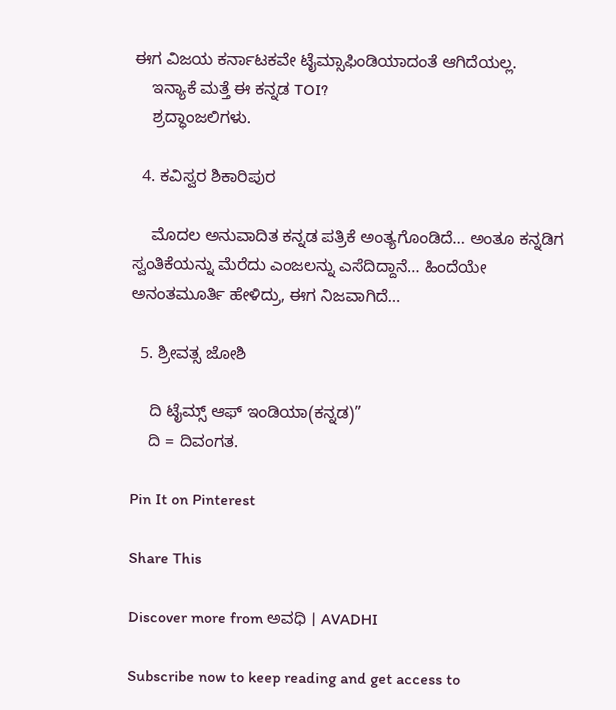ಈಗ ವಿಜಯ ಕರ್ನಾಟಕವೇ ಟೈಮ್ಸಾಫಿಂಡಿಯಾದಂತೆ ಆಗಿದೆಯಲ್ಲ.
    ಇನ್ಯಾಕೆ ಮತ್ತೆ ಈ ಕನ್ನಡ TOI?
    ಶ್ರದ್ಧಾಂಜಲಿಗಳು.

  4. ಕವಿಸ್ವರ ಶಿಕಾರಿಪುರ

    ಮೊದಲ ಅನುವಾದಿತ ಕನ್ನಡ ಪತ್ರಿಕೆ ಅಂತ್ಯಗೊಂಡಿದೆ… ಅಂತೂ ಕನ್ನಡಿಗ ಸ್ವಂತಿಕೆಯನ್ನು ಮೆರೆದು ಎಂಜಲನ್ನು ಎಸೆದಿದ್ದಾನೆ… ಹಿಂದೆಯೇ ಅನಂತಮೂರ್ತಿ ಹೇಳಿದ್ರು, ಈಗ ನಿಜವಾಗಿದೆ…

  5. ಶ್ರೀವತ್ಸ ಜೋಶಿ

    ದಿ ಟೈಮ್ಸ್ ಆಫ್ ಇಂಡಿಯಾ(ಕನ್ನಡ)”
    ದಿ = ದಿವಂಗತ.

Pin It on Pinterest

Share This

Discover more from ಅವಧಿ । AVADHI

Subscribe now to keep reading and get access to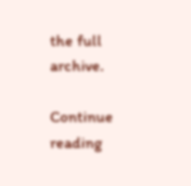the full archive.

Continue reading